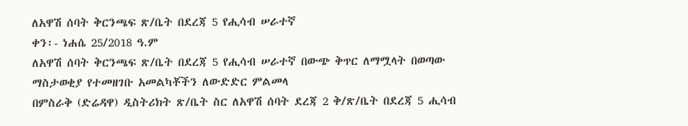ለአዋሽ ሰባት ቅርንጫፍ ጽ/ቤት በደረጃ 5 የሒሳብ ሠራተኛ
ቀን፡- ነሐሴ 25/2018 ዓ.ም
ለአዋሽ ሰባት ቅርንጫፍ ጽ/ቤት በደረጃ 5 የሒሳብ ሠራተኛ በውጭ ቅጥር ለማሟላት በወጣው ማስታወቂያ የተመዘገቡ አመልካቾችን ለውድድር ምልመላ
በምስራቅ (ድሬዳዋ) ዲስትሪክት ጽ/ቤት ስር ለአዋሽ ሰባት ደረጃ 2 ቅ/ጽ/ቤት በደረጃ 5 ሒሳብ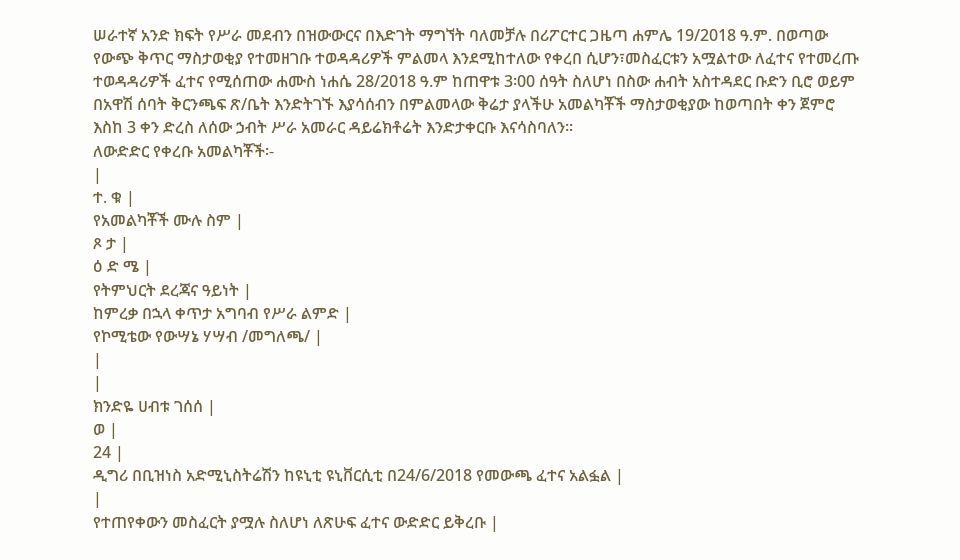ሠራተኛ አንድ ክፍት የሥራ መደብን በዝውውርና በእድገት ማግኘት ባለመቻሉ በሪፖርተር ጋዜጣ ሐምሌ 19/2018 ዓ.ም. በወጣው የውጭ ቅጥር ማስታወቂያ የተመዘገቡ ተወዳዳሪዎች ምልመላ እንደሚከተለው የቀረበ ሲሆን፣መስፈርቱን አሟልተው ለፈተና የተመረጡ ተወዳዳሪዎች ፈተና የሚሰጠው ሐሙስ ነሐሴ 28/2018 ዓ.ም ከጠዋቱ 3፡00 ሰዓት ስለሆነ በስው ሐብት አስተዳደር ቡድን ቢሮ ወይም በአዋሽ ሰባት ቅርንጫፍ ጽ/ቤት እንድትገኙ እያሳሰብን በምልመላው ቅሬታ ያላችሁ አመልካቾች ማስታወቂያው ከወጣበት ቀን ጀምሮ እስከ 3 ቀን ድረስ ለሰው ኃብት ሥራ አመራር ዳይሬክቶሬት እንድታቀርቡ እናሳስባለን፡፡
ለውድድር የቀረቡ አመልካቾች፡-
|
ተ. ቁ |
የአመልካቾች ሙሉ ስም |
ጾ ታ |
ዕ ድ ሜ |
የትምህርት ደረጃና ዓይነት |
ከምረቃ በኋላ ቀጥታ አግባብ የሥራ ልምድ |
የኮሚቴው የውሣኔ ሃሣብ /መግለጫ/ |
|
|
ክንድዬ ሀብቱ ገሰሰ |
ወ |
24 |
ዲግሪ በቢዝነስ አድሚኒስትሬሽን ከዩኒቲ ዩኒቨርሲቲ በ24/6/2018 የመውጫ ፈተና አልፏል |
|
የተጠየቀውን መስፈርት ያሟሉ ስለሆነ ለጽሁፍ ፈተና ውድድር ይቅረቡ |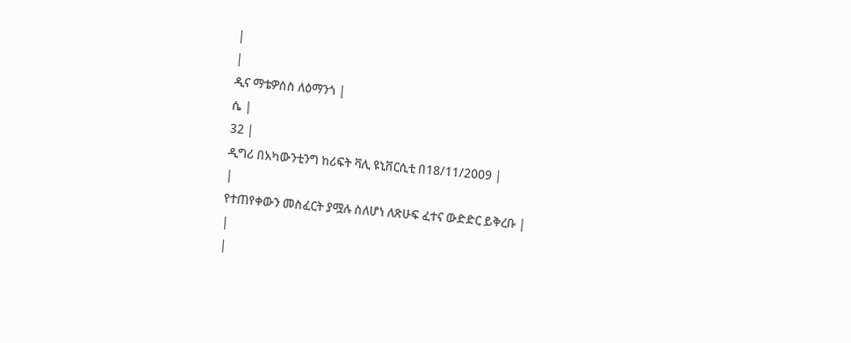|
|
ዲና ማቴዎሰስ ለዕማንጎ |
ሴ |
32 |
ዲግሪ በአካውንቲንግ ከሪፍት ቫሊ ዩኒቨርሲቲ በ18/11/2009 |
|
የተጠየቀውን መስፈርት ያሟሉ ስለሆነ ለጽሁፍ ፈተና ውድድር ይቅረቡ |
|
|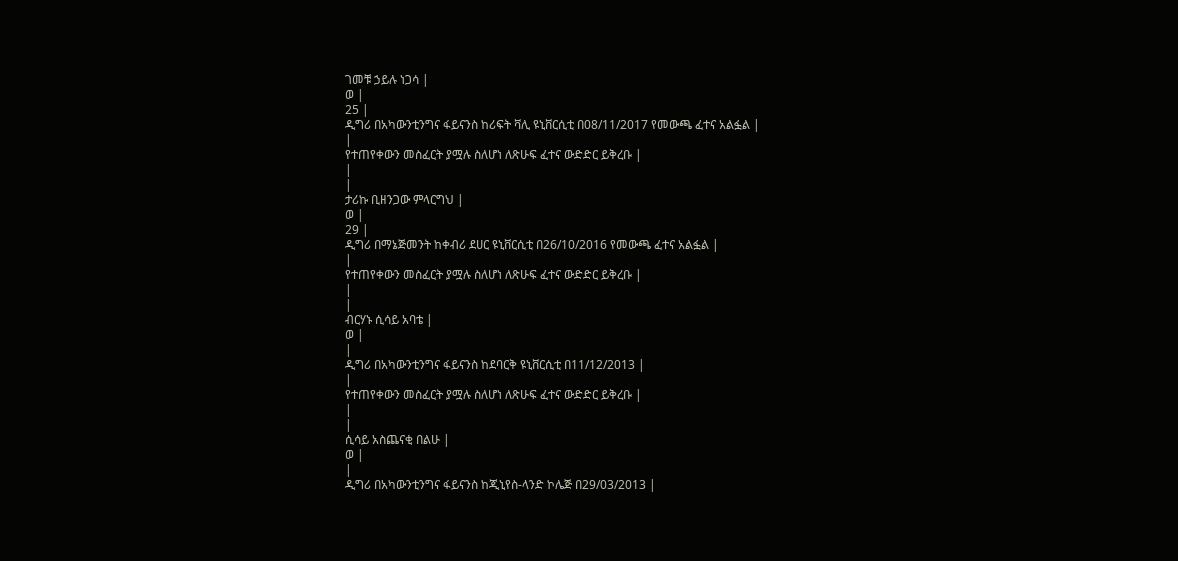ገመቹ ኃይሉ ነጋሳ |
ወ |
25 |
ዲግሪ በአካውንቲንግና ፋይናንስ ከሪፍት ቫሊ ዩኒቨርሲቲ በ08/11/2017 የመውጫ ፈተና አልፏል |
|
የተጠየቀውን መስፈርት ያሟሉ ስለሆነ ለጽሁፍ ፈተና ውድድር ይቅረቡ |
|
|
ታሪኩ ቢዘንጋው ምላርግህ |
ወ |
29 |
ዲግሪ በማኔጅመንት ከቀብሪ ደሀር ዩኒቨርሲቲ በ26/10/2016 የመውጫ ፈተና አልፏል |
|
የተጠየቀውን መስፈርት ያሟሉ ስለሆነ ለጽሁፍ ፈተና ውድድር ይቅረቡ |
|
|
ብርሃኑ ሲሳይ አባቴ |
ወ |
|
ዲግሪ በአካውንቲንግና ፋይናንስ ከደባርቅ ዩኒቨርሲቲ በ11/12/2013 |
|
የተጠየቀውን መስፈርት ያሟሉ ስለሆነ ለጽሁፍ ፈተና ውድድር ይቅረቡ |
|
|
ሲሳይ አስጨናቂ በልሁ |
ወ |
|
ዲግሪ በአካውንቲንግና ፋይናንስ ከጂኒየስ-ላንድ ኮሌጅ በ29/03/2013 |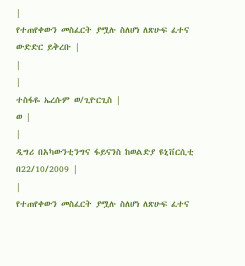|
የተጠየቀውን መስፈርት ያሟሉ ስለሆነ ለጽሁፍ ፈተና ውድድር ይቅረቡ |
|
|
ተስፋዬ ኤረሱም ወ/ጊዮርጊስ |
ወ |
|
ዲግሪ በአካውንቲንግና ፋይናንስ ከወልድያ ዩኒቨርሲቲ በ22/10/2009 |
|
የተጠየቀውን መስፈርት ያሟሉ ስለሆነ ለጽሁፍ ፈተና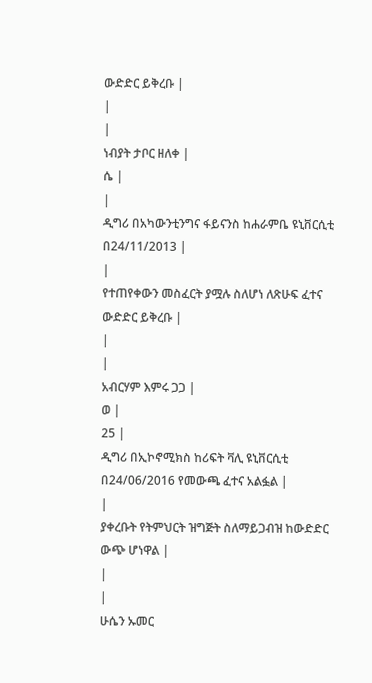ውድድር ይቅረቡ |
|
|
ነብያት ታቦር ዘለቀ |
ሴ |
|
ዲግሪ በአካውንቲንግና ፋይናንስ ከሐራምቤ ዩኒቨርሲቲ በ24/11/2013 |
|
የተጠየቀውን መስፈርት ያሟሉ ስለሆነ ለጽሁፍ ፈተና ውድድር ይቅረቡ |
|
|
አብርሃም እምሩ ጋጋ |
ወ |
25 |
ዲግሪ በኢኮኖሚክስ ከሪፍት ቫሊ ዩኒቨርሲቲ በ24/06/2016 የመውጫ ፈተና አልፏል |
|
ያቀረቡት የትምህርት ዝግጅት ስለማይጋብዝ ከውድድር ውጭ ሆነዋል |
|
|
ሁሴን ኡመር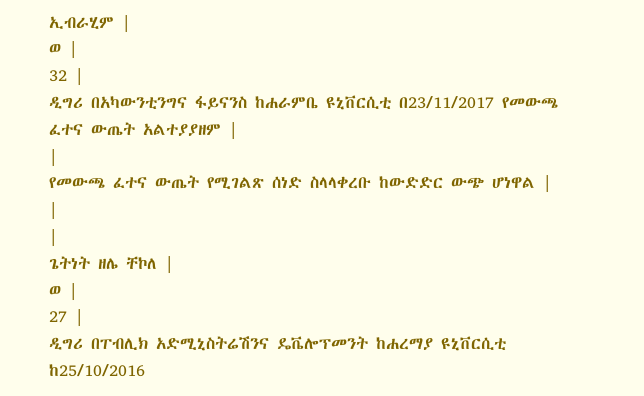ኢብራሂም |
ወ |
32 |
ዲግሪ በአካውንቲንግና ፋይናንስ ከሐራምቤ ዩኒቨርሲቲ በ23/11/2017 የመውጫ ፈተና ውጤት አልተያያዘም |
|
የመውጫ ፈተና ውጤት የሚገልጽ ሰነድ ስላላቀረቡ ከውድድር ውጭ ሆነዋል |
|
|
ጌትነት ዘሌ ቸኮለ |
ወ |
27 |
ዲግሪ በፐብሊክ አድሚኒስትሬሽንና ዴቬሎፕመንት ከሐረማያ ዩኒቨርሲቲ ከ25/10/2016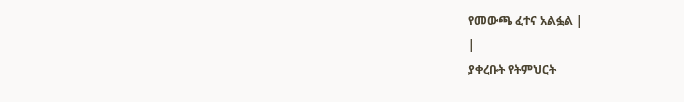የመውጫ ፈተና አልፏል |
|
ያቀረቡት የትምህርት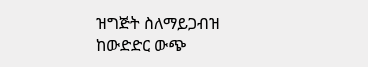ዝግጅት ስለማይጋብዝ ከውድድር ውጭ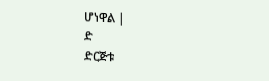ሆነዋል |
ድ
ድርጅቱ